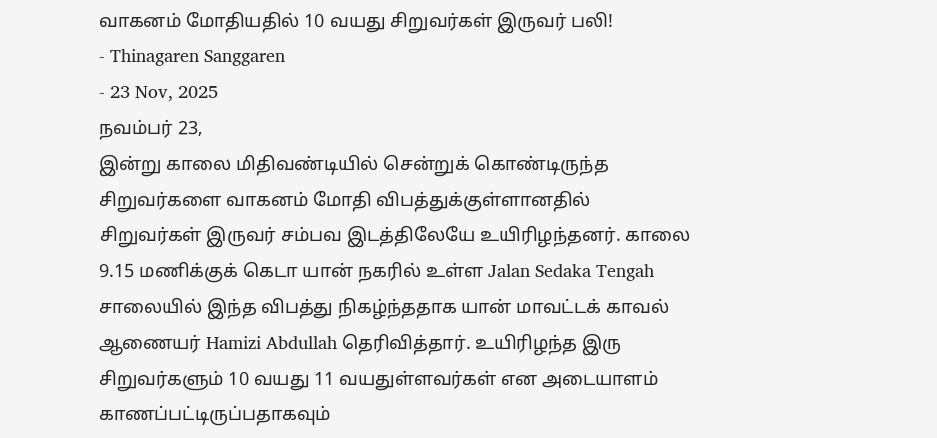வாகனம் மோதியதில் 10 வயது சிறுவர்கள் இருவர் பலி!
- Thinagaren Sanggaren
- 23 Nov, 2025
நவம்பர் 23,
இன்று காலை மிதிவண்டியில் சென்றுக் கொண்டிருந்த சிறுவர்களை வாகனம் மோதி விபத்துக்குள்ளானதில் சிறுவர்கள் இருவர் சம்பவ இடத்திலேயே உயிரிழந்தனர். காலை 9.15 மணிக்குக் கெடா யான் நகரில் உள்ள Jalan Sedaka Tengah சாலையில் இந்த விபத்து நிகழ்ந்ததாக யான் மாவட்டக் காவல் ஆணையர் Hamizi Abdullah தெரிவித்தார். உயிரிழந்த இரு சிறுவர்களும் 10 வயது 11 வயதுள்ளவர்கள் என அடையாளம் காணப்பட்டிருப்பதாகவும்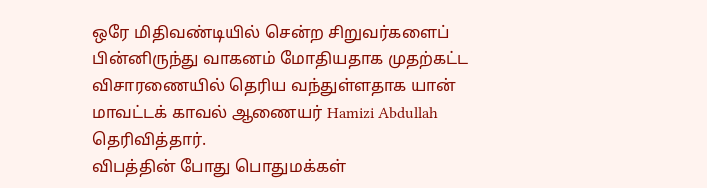ஒரே மிதிவண்டியில் சென்ற சிறுவர்களைப் பின்னிருந்து வாகனம் மோதியதாக முதற்கட்ட விசாரணையில் தெரிய வந்துள்ளதாக யான் மாவட்டக் காவல் ஆணையர் Hamizi Abdullah தெரிவித்தார்.
விபத்தின் போது பொதுமக்கள்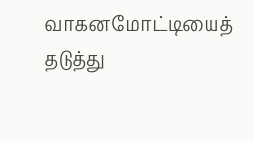வாகனமோட்டியைத் தடுத்து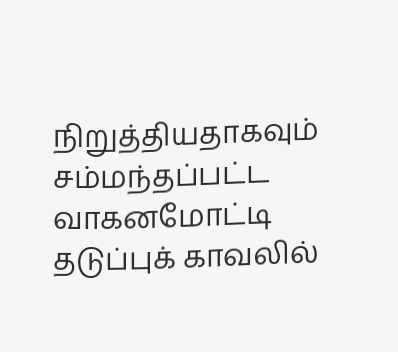நிறுத்தியதாகவும் சம்மந்தப்பட்ட வாகனமோட்டி தடுப்புக் காவலில்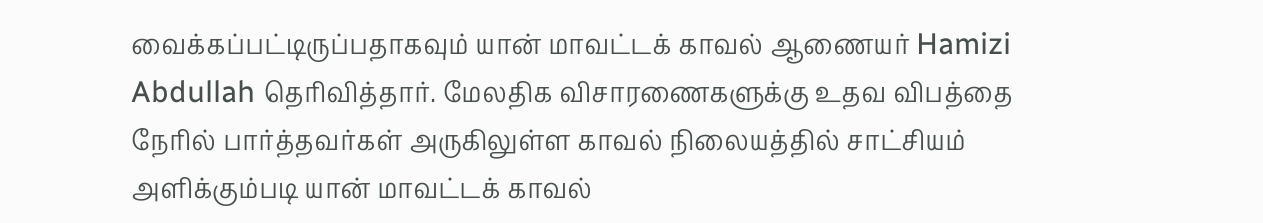வைக்கப்பட்டிருப்பதாகவும் யான் மாவட்டக் காவல் ஆணையர் Hamizi Abdullah தெரிவித்தார். மேலதிக விசாரணைகளுக்கு உதவ விபத்தை நேரில் பார்த்தவர்கள் அருகிலுள்ள காவல் நிலையத்தில் சாட்சியம் அளிக்கும்படி யான் மாவட்டக் காவல்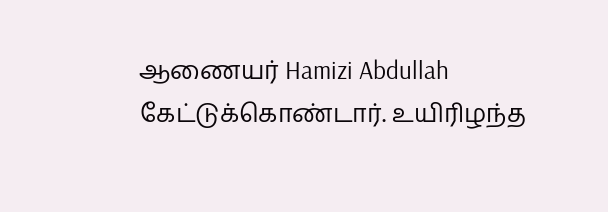ஆணையர் Hamizi Abdullah கேட்டுக்கொண்டார். உயிரிழந்த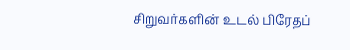சிறுவர்களின் உடல் பிரேதப்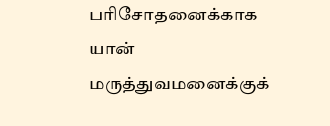பரிசோதனைக்காக யான் மருத்துவமனைக்குக்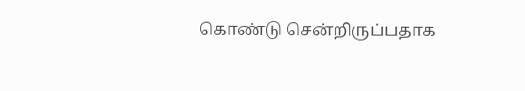கொண்டு சென்றிருப்பதாக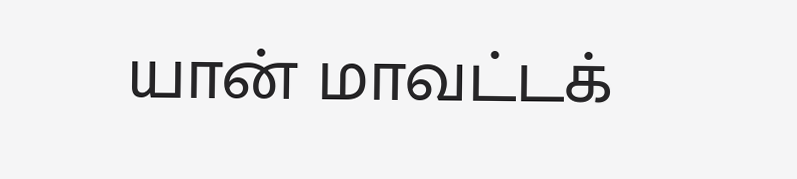யான் மாவட்டக்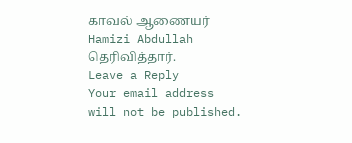காவல் ஆணையர் Hamizi Abdullah தெரிவித்தார்.
Leave a Reply
Your email address will not be published.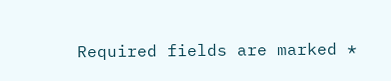Required fields are marked *